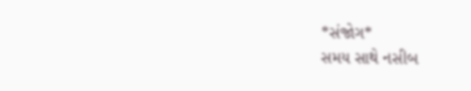*સંજોગ*
સમય સાથે નસીબ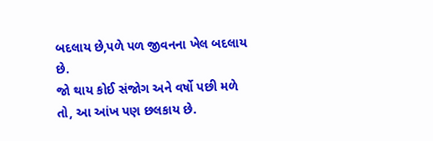બદલાય છે,પળે પળ જીવનના ખેલ બદલાય છે.
જો થાય કોઈ સંજોગ અને વર્ષો પછી મળે તો, આ આંખ પણ છલકાય છે.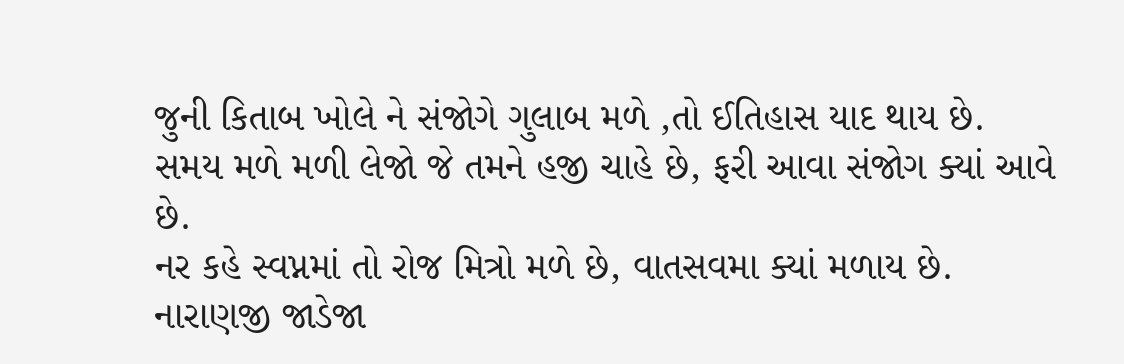જુની કિતાબ ખોલે ને સંજોગે ગુલાબ મળે ,તો ઈતિહાસ યાદ થાય છે.
સમય મળે મળી લેજો જે તમને હજી ચાહે છે, ફરી આવા સંજોગ ક્યાં આવે છે.
નર કહે સ્વપ્નમાં તો રોજ મિત્રો મળે છે, વાતસવમા ક્યાં મળાય છે.
નારાણજી જાડેજા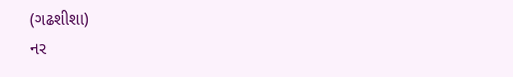(ગઢશીશા)
નર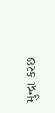મુન્દ્રા કરછ